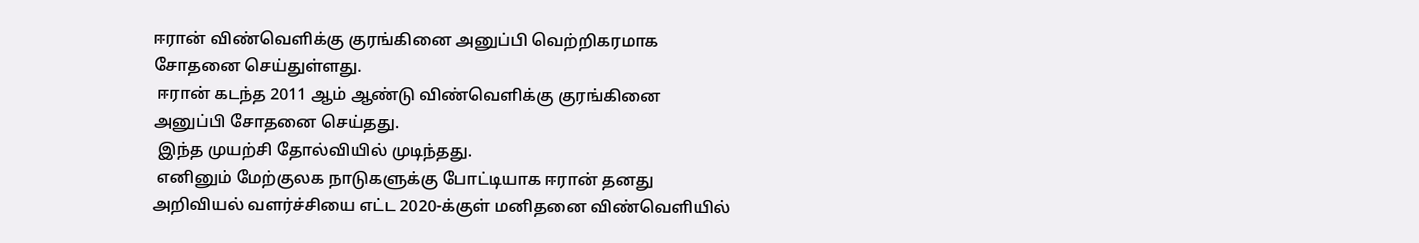ஈரான் விண்வெளிக்கு குரங்கினை அனுப்பி வெற்றிகரமாக சோதனை செய்துள்ளது.
 ஈரான் கடந்த 2011 ஆம் ஆண்டு விண்வெளிக்கு குரங்கினை அனுப்பி சோதனை செய்தது.
 இந்த முயற்சி தோல்வியில் முடிந்தது.
 எனினும் மேற்குலக நாடுகளுக்கு போட்டியாக ஈரான் தனது அறிவியல் வளர்ச்சியை எட்ட 2020-க்குள் மனிதனை விண்வெளியில்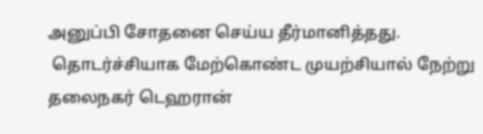அனுப்பி சோதனை செய்ய தீர்மானித்தது.
 தொடர்ச்சியாக மேற்கொண்ட முயற்சியால் நேற்று தலைநகர் டெஹரான்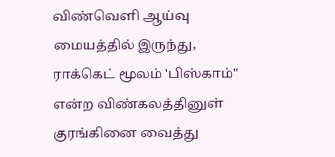விண்வெளி ஆய்வு மையத்தில் இருந்து, ராக்கெட் மூலம் 'பிஸ்காம்" என்ற விண்கலத்தினுள் குரங்கினை வைத்து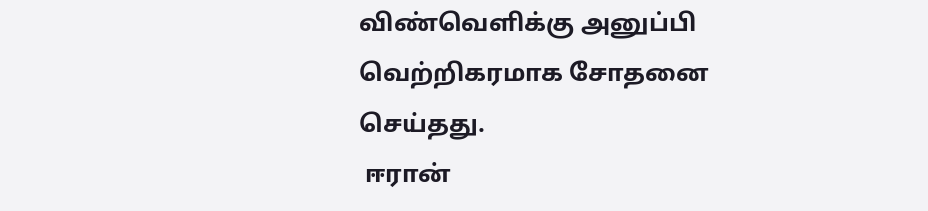விண்வெளிக்கு அனுப்பி வெற்றிகரமாக சோதனை செய்தது.
 ஈரான்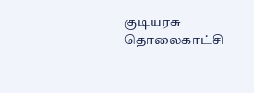குடியரசு தொலைகாட்சி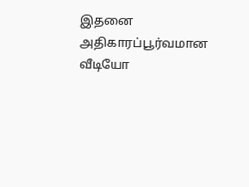இதனை அதிகாரப்பூர்வமான வீடியோ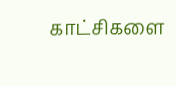காட்சிகளை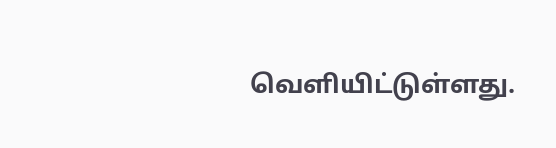வெளியிட்டுள்ளது.